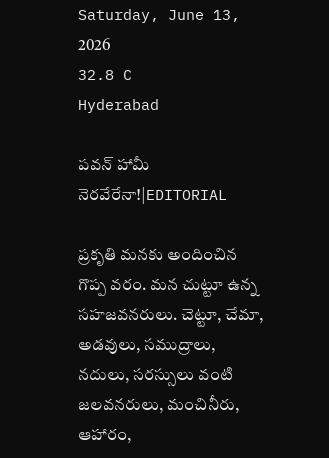Saturday, June 13, 2026
32.8 C
Hyderabad

పవన్ హామీ నెరవేరేనా!|EDITORIAL

ప్రకృతి మనకు అందించిన గొప్ప వరం. మన చుట్టూ ఉన్న సహజవనరులు. చెట్టూ, చేమా, అడవులు, సముద్రాలు, నదులు, సరస్సులు వంటి జలవనరులు, మంచినీరు, ఆహారం,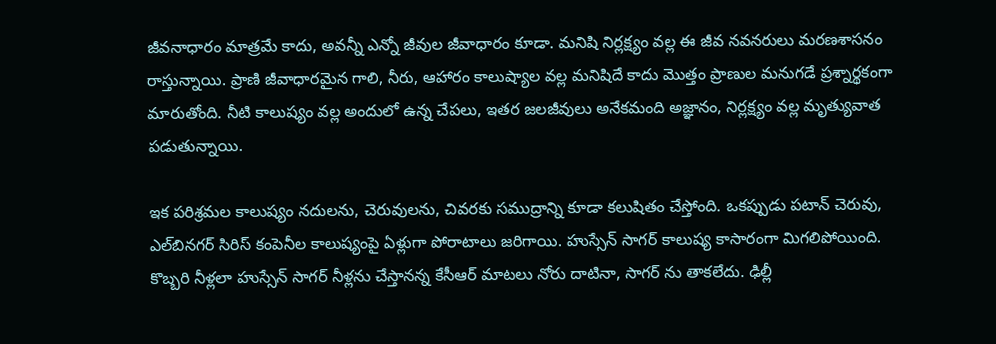జీవనాధారం మాత్రమే కాదు, అవన్నీ ఎన్నో జీవుల జీవాధారం కూడా. మనిషి నిర్లక్ష్యం వల్ల ఈ జీవ నవనరులు మరణశాసనం రాస్తున్నాయి. ప్రాణి జీవాధారమైన గాలి, నీరు, ఆహారం కాలుష్యాల వల్ల మనిషిదే కాదు మొత్తం ప్రాణుల మనుగడే ప్రశ్నార్థకంగా మారుతోంది. నీటి కాలుష్యం వల్ల అందులో ఉన్న చేపలు, ఇతర జలజీవులు అనేకమంది అజ్ఞానం, నిర్లక్ష్యం వల్ల మృత్యువాత పడుతున్నాయి.

ఇక పరిశ్రమల కాలుష్యం నదులను, చెరువులను, చివరకు సముద్రాన్ని కూడా కలుషితం చేస్తోంది. ఒకప్పుడు పటాన్‌ చెరువు, ఎల్‌బినగర్‌ సిరిస్‌ కంపెనీల కాలుష్యంపై ఏళ్లుగా పోరాటాలు జరిగాయి. హుస్సేన్‌ సాగర్‌ కాలుష్య కాసారంగా మిగలిపోయింది. కొబ్బరి నీళ్లలా హుస్సేన్‌ సాగర్‌ నీళ్లను చేస్తానన్న కేసీఆర్‌ మాటలు నోరు దాటినా, సాగర్ ను తాకలేదు. ఢిల్లీ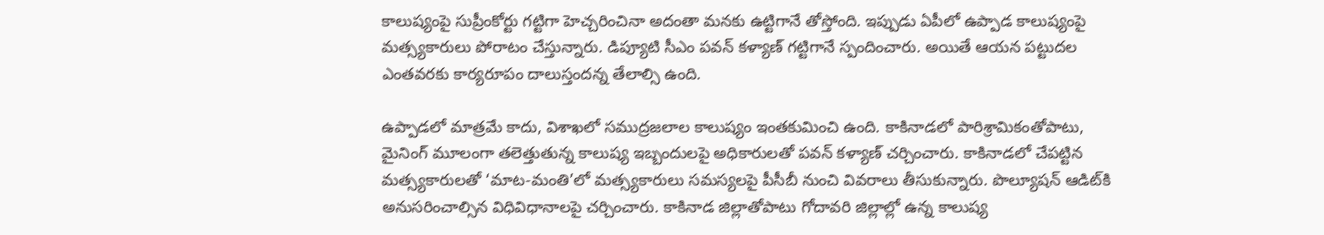కాలుష్యంపై సుప్రీంకోర్టు గట్టిగా హెచ్చరించినా అదంతా మనకు ఉట్టిగానే తోస్తోంది. ఇప్పుడు ఏపీలో ఉప్పాడ కాలుష్యంపై మత్స్యకారులు పోరాటం చేస్తున్నారు. డిప్యూటి సీఎం పవన్‌ కళ్యాణ్‌ గట్టిగానే స్పందించారు. అయితే ఆయన పట్టుదల ఎంతవరకు కార్యరూపం దాలుస్తందన్న తేలాల్సి ఉంది.

ఉప్పాడలో మాత్రమే కాదు, విశాఖలో సముద్రజలాల కాలుష్యం ఇంతకుమించి ఉంది. కాకినాడలో పారిశ్రామికంతోపాటు, మైనింగ్‌ మూలంగా తలెత్తుతున్న కాలుష్య ఇబ్బందులపై అధికారులతో పవన్‌ కళ్యాణ్‌ చర్చించారు. కాకినాడలో చేపట్టిన మత్స్యకారులతో ‘మాట-మంతి’లో మత్స్యకారులు సమస్యలపై పీసీబీ నుంచి వివరాలు తీసుకున్నారు. పొల్యూషన్‌ ఆడిట్‌కి అనుసరించాల్సిన విధివిధానాలపై చర్చించారు. కాకినాడ జిల్లాతోపాటు గోదావరి జిల్లాల్లో ఉన్న కాలుష్య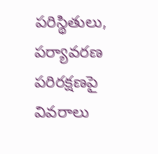పరిస్థితులు, పర్యావరణ పరిరక్షణపై వివరాలు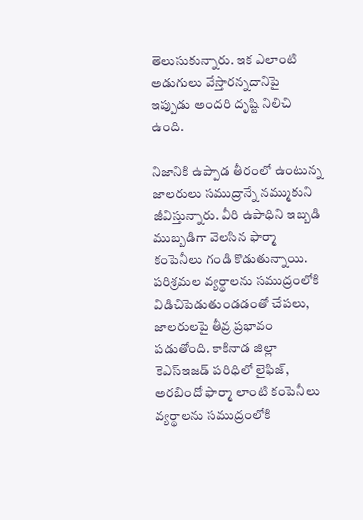తెలుసుకున్నారు. ఇక ఎలాంటి అడుగులు వేస్తారన్నదానిపై ఇప్పుడు అందరి దృష్టి నిలిచి ఉంది.

నిజానికి ఉప్పాడ తీరంలో ఉంటున్న జాలరులు సముద్రాన్నే నమ్ముకుని జీవిస్తున్నారు. వీరి ఉపాధిని ఇబ్బడి ముబ్బడిగా వెలసిన ఫార్మా కంపెనీలు గండి కొడుతున్నాయి. పరిశ్రమల వ్యర్థాలను సముద్రంలోకి విడిచిపెడుతుండడంతో చేపలు, జాలరులపై తీవ్ర ప్రభావం పడుతోంది. కాకినాడ జిల్లా కెఎస్‌ఇజడ్‌ పరిధిలో లైఫిజ్‌, అరబిందో ఫార్మా లాంటి కంపెనీలు వ్యర్థాలను సముద్రంలోకి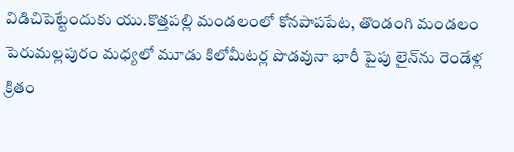విడిచిపెట్టేందుకు యు.కొత్తపల్లి మండలంలో కోనపాపపేట, తొండంగి మండలం పెరుమల్లపురం మధ్యలో మూడు కిలోమీటర్ల పొడవునా భారీ పైపు లైన్‌ను రెండేళ్ల క్రితం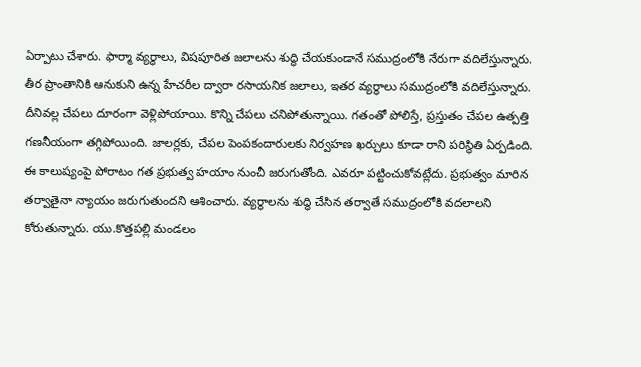ఏర్పాటు చేశారు. ఫార్మా వ్యర్థాలు, విషపూరిత జలాలను శుద్ధి చేయకుండానే సముద్రంలోకి నేరుగా వదిలేస్తున్నారు. తీర ప్రాంతానికి ఆనుకుని ఉన్న హేచరీల ద్వారా రసాయనిక జలాలు, ఇతర వ్యర్థాలు సముద్రంలోకి వదిలేస్తున్నారు. దీనివల్ల చేపలు దూరంగా వెళ్లిపోయాయి. కొన్ని చేపలు చనిపోతున్నాయి. గతంతో పోలిస్తే, ప్రస్తుతం చేపల ఉత్పత్తి గణనీయంగా తగ్గిపోయింది. జాలర్లకు, చేపల పెంపకందారులకు నిర్వహణ ఖర్చులు కూడా రాని పరిస్థితి ఏర్పడింది.
ఈ కాలుష్యంపై పోరాటం గత ప్రభుత్వ హయాం నుంచీ జరుగుతోంది. ఎవరూ పట్టించుకోవట్లేదు. ప్రభుత్వం మారిన తర్వాతైనా న్యాయం జరుగుతుందని ఆశించారు. వ్యర్థాలను శుద్ధి చేసిన తర్వాతే సముద్రంలోకి వదలాలని కోరుతున్నారు. యు.కొత్తపల్లి మండలం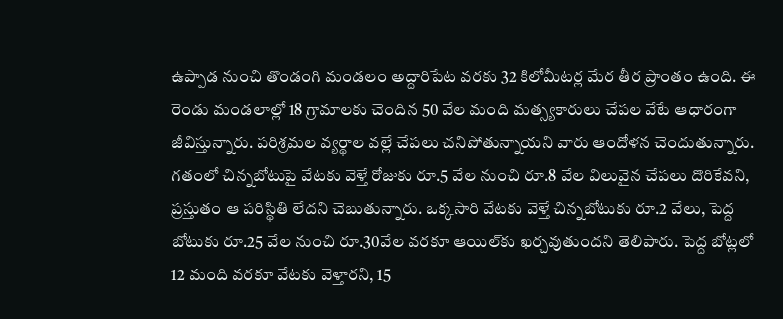ఉప్పాడ నుంచి తొండంగి మండలం అద్దారిపేట వరకు 32 కిలోమీటర్ల మేర తీర ప్రాంతం ఉంది. ఈ రెండు మండలాల్లో 18 గ్రామాలకు చెందిన 50 వేల మంది మత్స్యకారులు చేపల వేటే ఆధారంగా జీవిస్తున్నారు. పరిశ్రమల వ్యర్థాల వల్లే చేపలు చనిపోతున్నాయని వారు ఆందోళన చెందుతున్నారు. గతంలో చిన్నబోటుపై వేటకు వెళ్తే రోజుకు రూ.5 వేల నుంచి రూ.8 వేల విలువైన చేపలు దొరికేవని, ప్రస్తుతం ఆ పరిస్థితి లేదని చెబుతున్నారు. ఒక్కసారి వేటకు వెళ్తే చిన్నబోటుకు రూ.2 వేలు, పెద్ద బోటుకు రూ.25 వేల నుంచి రూ.30వేల వరకూ ఆయిల్‌కు ఖర్చవుతుందని తెలిపారు. పెద్ద బోట్లలో 12 మంది వరకూ వేటకు వెళ్తారని, 15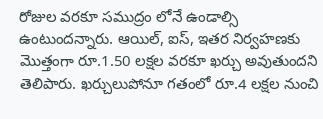రోజుల వరకూ సముద్రం లోనే ఉండాల్సి ఉంటుందన్నారు. ఆయిల్‌, ఐస్‌, ఇతర నిర్వహణకు మొత్తంగా రూ.1.50 లక్షల వరకూ ఖర్చు అవుతుందని తెలిపారు. ఖర్చులుపోనూ గతంలో రూ.4 లక్షల నుంచి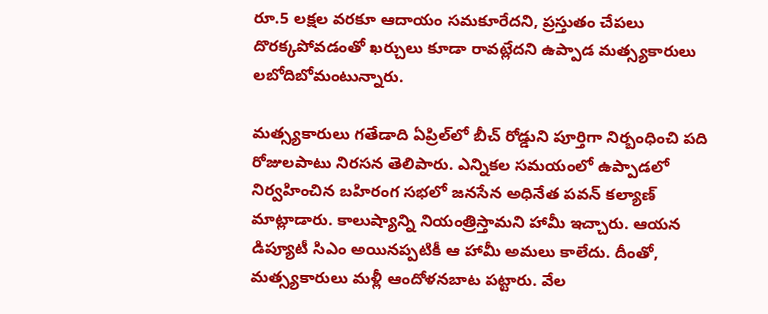రూ.5 లక్షల వరకూ ఆదాయం సమకూరేదని, ప్రస్తుతం చేపలు దొరక్కపోవడంతో ఖర్చులు కూడా రావట్లేదని ఉప్పాడ మత్స్యకారులు లబోదిబోమంటున్నారు.

మత్స్యకారులు గతేడాది ఏప్రిల్‌లో బీచ్‌ రోడ్డుని పూర్తిగా నిర్బంధించి పది రోజులపాటు నిరసన తెలిపారు. ఎన్నికల సమయంలో ఉప్పాడలో నిర్వహించిన బహిరంగ సభలో జనసేన అధినేత పవన్‌ కల్యాణ్‌ మాట్లాడారు. కాలుష్యాన్ని నియంత్రిస్తామని హామీ ఇచ్చారు. ఆయన డిప్యూటీ సిఎం అయినప్పటికీ ఆ హామీ అమలు కాలేదు. దీంతో, మత్స్యకారులు మళ్లీ ఆందోళనబాట పట్టారు. వేల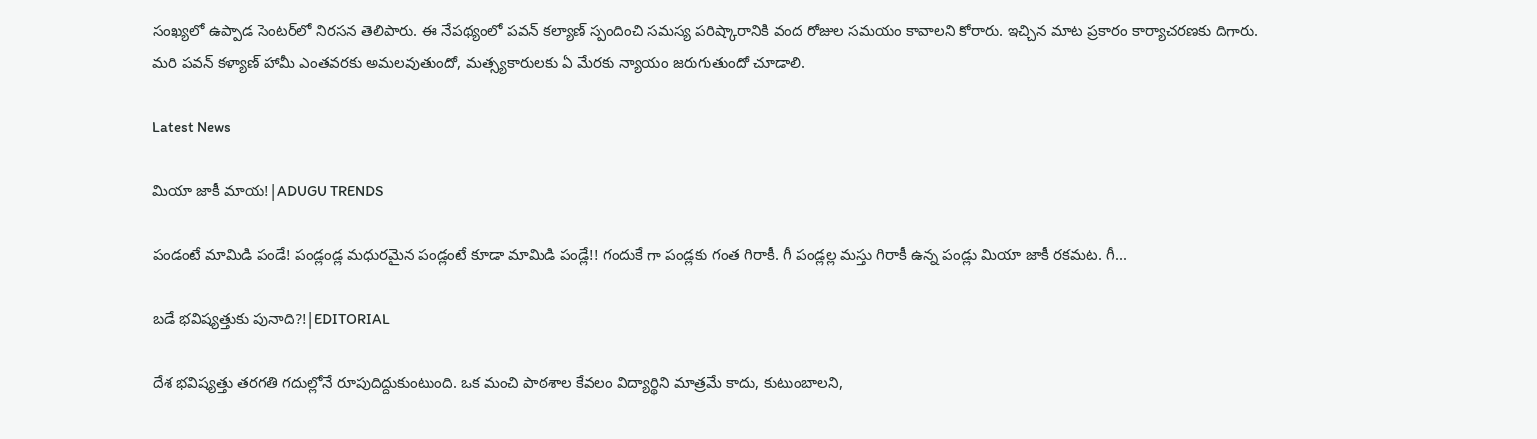సంఖ్యలో ఉప్పాడ సెంటర్‌లో నిరసన తెలిపారు. ఈ నేపథ్యంలో పవన్‌ కల్యాణ్‌ స్పందించి సమస్య పరిష్కారానికి వంద రోజుల సమయం కావాలని కోరారు. ఇచ్చిన మాట ప్రకారం కార్యాచరణకు దిగారు. మరి పవన్ కళ్యాణ్ హామీ ఎంతవరకు అమలవుతుందో, మత్స్యకారులకు ఏ మేరకు న్యాయం జరుగుతుందో చూడాలి.

Latest News

మియా జాకీ మాయ!|ADUGU TRENDS

పండంటే మామిడి పండే! పండ్లండ్ల మధురమైన పండ్లంటే కూడా మామిడి పండ్లే!! గందుకే గా పండ్లకు గంత గిరాకీ. గీ పండ్లల్ల మస్తు గిరాకీ ఉన్న పండ్లు మియా జాకీ రకమట. గీ...

బడే భవిష్యత్తుకు పునాది?!|EDITORIAL

దేశ భవిష్యత్తు తరగతి గదుల్లోనే రూపుదిద్దుకుంటుంది. ఒక మంచి పాఠశాల కేవలం విద్యార్థిని మాత్రమే కాదు, కుటుంబాలని,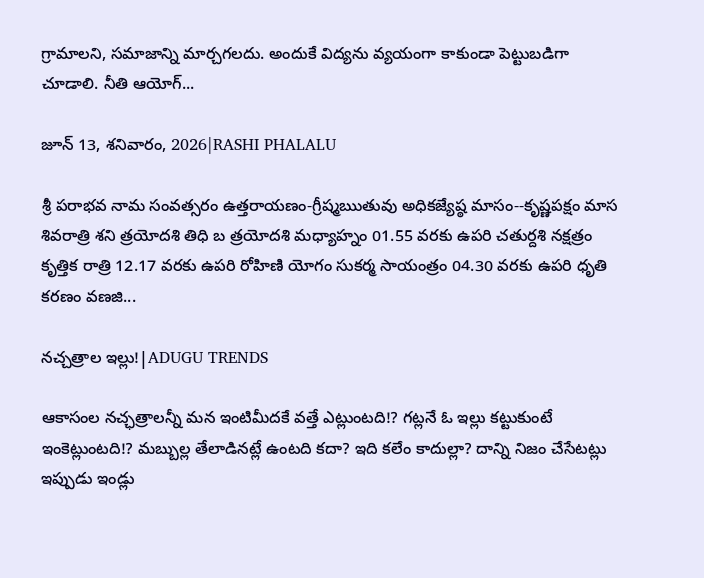గ్రామాలని, సమాజాన్ని మార్చగలదు. అందుకే విద్యను వ్యయంగా కాకుండా పెట్టుబడిగా చూడాలి. నీతి ఆయోగ్...

జూన్ 13, శనివారం, 2026|RASHI PHALALU

శ్రీ పరాభవ నామ సంవత్సరం ఉత్తరాయణం-గ్రీష్మఋతువు అధికజ్యేష్ఠ మాసం--కృష్ణపక్షం మాస శివరాత్రి శని త్రయోదశి తిధి బ త్రయోదశి మధ్యాహ్నం 01.55 వరకు ఉపరి చతుర్దశి నక్షత్రం కృత్తిక రాత్రి 12.17 వరకు ఉపరి రోహిణి యోగం సుకర్మ సాయంత్రం 04.30 వరకు ఉపరి ధృతి కరణం వణజి...

నచ్చత్రాల ఇల్లు!|ADUGU TRENDS

ఆకాసంల నచ్ఛత్రాలన్నీ మన ఇంటిమీదకే వత్తే ఎట్లుంటది!? గట్లనే ఓ ఇల్లు కట్టుకుంటే ఇంకెట్లుంటది!? మబ్బుల్ల తేలాడినట్లే ఉంటది కదా? ఇది కలేం కాదుల్లా? దాన్ని నిజం చేసేటట్లు ఇప్పుడు ఇండ్లు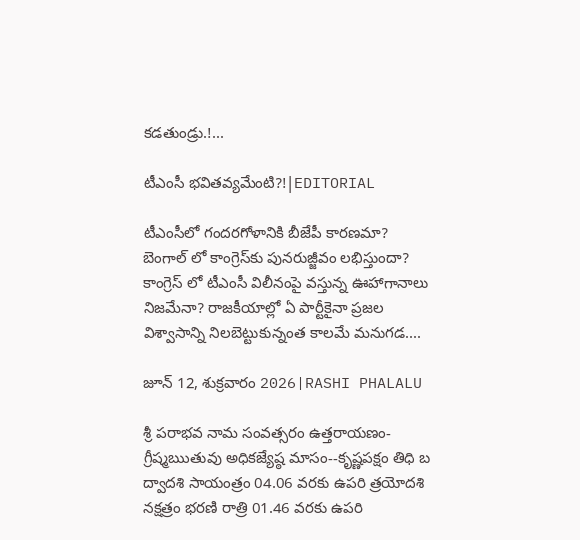కడతుండ్రు.!...

టీఎంసీ భవితవ్యమేంటి?!|EDITORIAL

టీఎంసీలో గందరగోళానికి బీజేపీ కారణమా? బెంగాల్ లో కాంగ్రెస్‌కు పునరుజ్జీవం లభిస్తుందా? కాంగ్రెస్ లో టీఎంసీ విలీనంపై వస్తున్న ఊహాగానాలు నిజమేనా? రాజకీయాల్లో ఏ పార్టీకైనా ప్రజల విశ్వాసాన్ని నిలబెట్టుకున్నంత కాలమే మనుగడ....

జూన్ 12, శుక్రవారం 2026|RASHI PHALALU

శ్రీ పరాభవ నామ సంవత్సరం ఉత్తరాయణం-గ్రీష్మఋతువు అధికజ్యేష్ఠ మాసం--కృష్ణపక్షం తిధి బ ద్వాదశి సాయంత్రం 04.06 వరకు ఉపరి త్రయోదశి నక్షత్రం భరణి రాత్రి 01.46 వరకు ఉపరి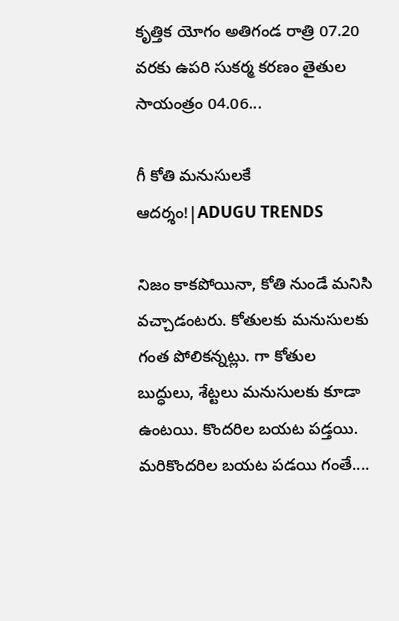కృత్తిక యోగం అతిగండ రాత్రి 07.20 వరకు ఉపరి సుకర్మ కరణం తైతుల సాయంత్రం 04.06...

గీ కోతి మనుసులకే ఆదర్శం!|ADUGU TRENDS

నిజం కాకపోయినా, కోతి నుండే మనిసి వచ్చాడంటరు. కోతులకు మనుసులకు గంత పోలికన్నట్లు. గా కోతుల బుద్ధులు, శేట్టలు మనుసులకు కూడా ఉంటయి. కొందరిల బయట పడ్తయి. మరికొందరిల బయట పడయి గంతే....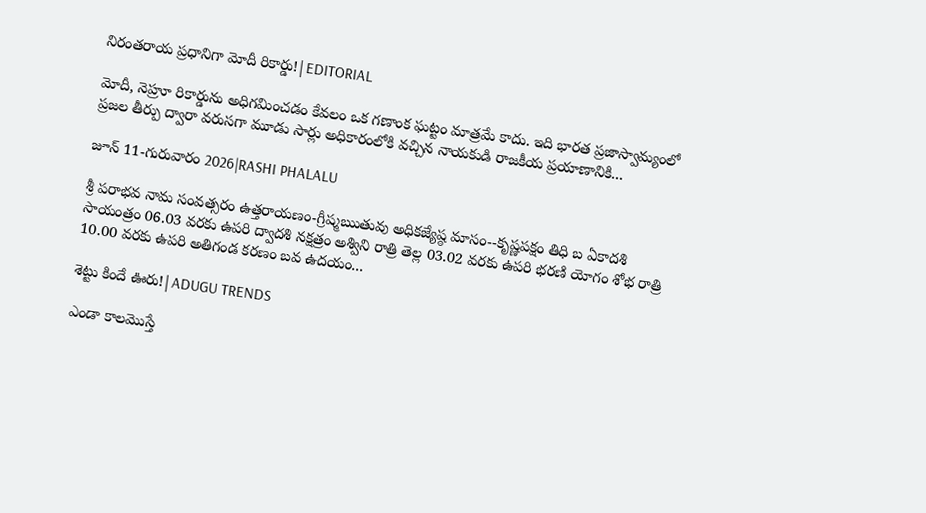నిరంతరాయ ప్రధానిగా మోదీ రికార్డు!|EDITORIAL

మోదీ, నెహ్రూ రికార్డును అధిగమించడం కేవలం ఒక గణాంక ఘట్టం మాత్రమే కాదు. ఇది భారత ప్రజాస్వామ్యంలో ప్రజల తీర్పు ద్వారా వరుసగా మూడు సార్లు అధికారంలోకి వచ్చిన నాయకుడి రాజకీయ ప్రయాణానికి...

జూన్ 11-గురువారం 2026|RASHI PHALALU

శ్రీ పరాభవ నామ సంవత్సరం ఉత్తరాయణం-గ్రీష్మఋతువు అధికజ్యేష్ఠ మాసం--కృష్ణపక్షం తిధి బ ఏకాదశి సాయంత్రం 06.03 వరకు ఉపరి ద్వాదశి నక్షత్రం అశ్విని రాత్రి తెల్ల 03.02 వరకు ఉపరి భరణి యోగం శోభ రాత్రి 10.00 వరకు ఉపరి అతిగండ కరణం బవ ఉదయం...

శెట్టు కిందే ఊరు!|ADUGU TRENDS

ఎండా కాలమొస్తే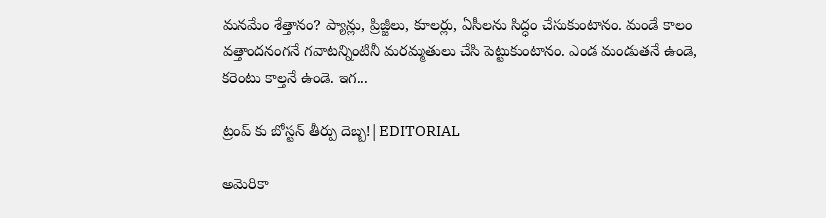మనమేం శేత్తానం? ప్యాన్లు, ప్రిజ్జీలు, కూలర్లు, ఏసీలను సిద్ధం చేసుకుంటానం. మండే కాలం వత్తాందనంగనే గవాటన్నింటినీ మరమ్మతులు చేసి పెట్టుకుంటానం. ఎండ మండుతనే ఉండె, కరెంటు కాల్తనే ఉండె. ఇగ...

ట్రంప్ కు బోస్టన్ తీర్పు దెబ్బ!|EDITORIAL

అమెరికా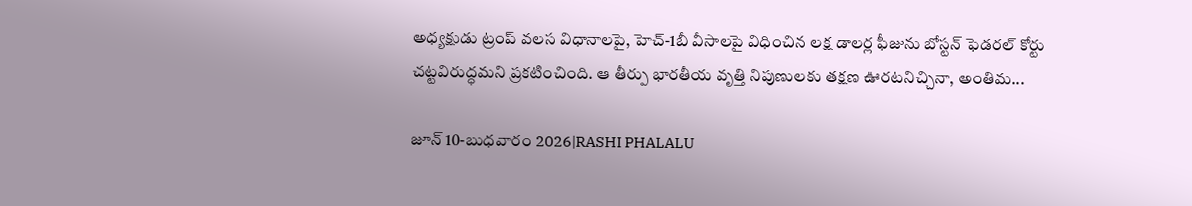అధ్యక్షుడు ట్రంప్ వలస విధానాలపై, హెచ్-1బీ వీసాలపై విధించిన లక్ష డాలర్ల ఫీజును బోస్టన్ ఫెడరల్ కోర్టు చట్టవిరుద్ధమని ప్రకటించింది. ఆ తీర్పు భారతీయ వృత్తి నిపుణులకు తక్షణ ఊరటనిచ్చినా, అంతిమ...

జూన్ 10-బుధవారం 2026|RASHI PHALALU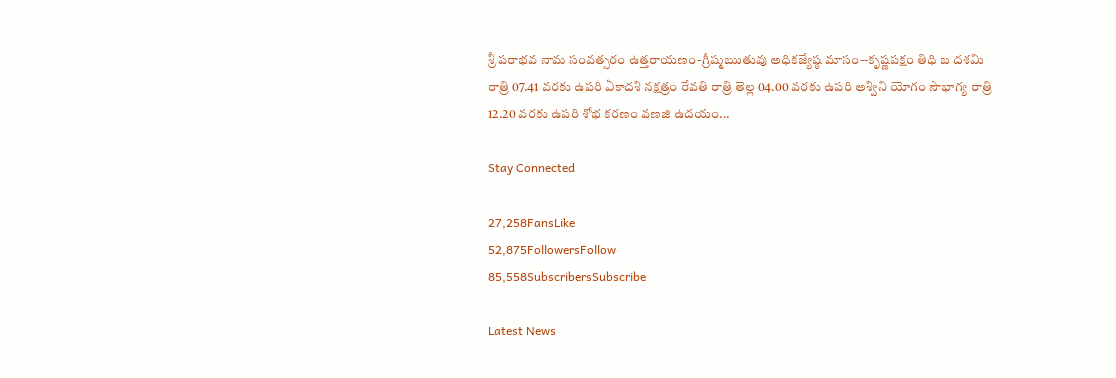శ్రీ పరాభవ నామ సంవత్సరం ఉత్తరాయణం-గ్రీష్మఋతువు అధికజ్యేష్ఠ మాసం--కృష్ణపక్షం తిధి బ దశమి రాత్రి 07.41 వరకు ఉపరి ఏకాదశి నక్షత్రం రేవతి రాత్రి తెల్ల 04.00 వరకు ఉపరి అశ్విని యోగం సౌభాగ్య రాత్రి 12.20 వరకు ఉపరి శోభ కరణం వణజి ఉదయం...

Stay Connected

27,258FansLike
52,875FollowersFollow
85,558SubscribersSubscribe

Latest News